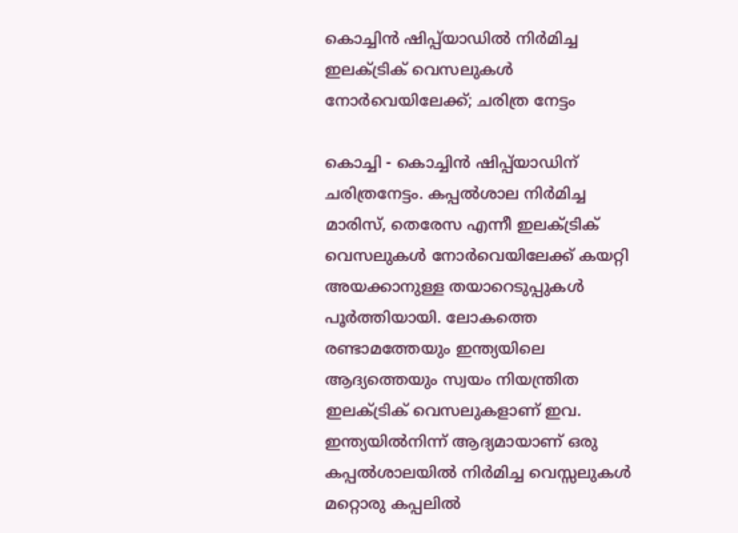കൊച്ചിന്‍ ഷിപ്പ്‌യാഡില്‍ നിര്‍മിച്ച ഇലക്ട്രിക് വെസലുകള്‍ നോര്‍വെയിലേക്ക്; ചരിത്ര നേട്ടം

കൊച്ചി - കൊച്ചിന്‍ ഷിപ്പ്‌യാഡിന് ചരിത്രനേട്ടം. കപ്പല്‍ശാല നിര്‍മിച്ച  മാരിസ്, തെരേസ എന്നീ ഇലക്ട്രിക് വെസലുകള്‍ നോര്‍വെയിലേക്ക് കയറ്റി അയക്കാനുള്ള തയാറെടുപ്പുകള്‍ പൂര്‍ത്തിയായി. ലോകത്തെ രണ്ടാമത്തേയും ഇന്ത്യയിലെ ആദ്യത്തെയും സ്വയം നിയന്ത്രിത ഇലക്ട്രിക് വെസലുകളാണ് ഇവ. ഇന്ത്യയില്‍നിന്ന് ആദ്യമായാണ് ഒരു കപ്പല്‍ശാലയില്‍ നിര്‍മിച്ച വെസ്സലുകള്‍ മറ്റൊരു കപ്പലില്‍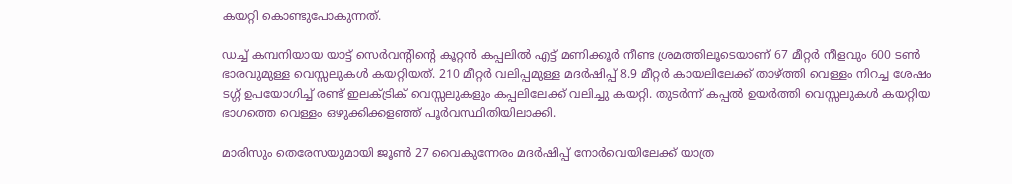കയറ്റി കൊണ്ടുപോകുന്നത്.

ഡച്ച് കമ്പനിയായ യാട്ട് സെര്‍വന്റിന്റെ കൂറ്റന്‍ കപ്പലില്‍ എട്ട് മണിക്കൂര്‍ നീണ്ട ശ്രമത്തിലൂടെയാണ് 67 മീറ്റര്‍ നീളവും 600 ടണ്‍ ഭാരവുമുള്ള വെസ്സലുകള്‍ കയറ്റിയത്. 210 മീറ്റര്‍ വലിപ്പമുള്ള മദര്‍ഷിപ്പ് 8.9 മീറ്റര്‍ കായലിലേക്ക് താഴ്ത്തി വെള്ളം നിറച്ച ശേഷം ടഗ്ഗ് ഉപയോഗിച്ച് രണ്ട് ഇലക്ട്രിക് വെസ്സലുകളും കപ്പലിലേക്ക് വലിച്ചു കയറ്റി. തുടര്‍ന്ന് കപ്പല്‍ ഉയര്‍ത്തി വെസ്സലുകള്‍ കയറ്റിയ ഭാഗത്തെ വെള്ളം ഒഴുക്കിക്കളഞ്ഞ് പൂര്‍വസ്ഥിതിയിലാക്കി.

മാരിസും തെരേസയുമായി ജൂണ്‍ 27 വൈകുന്നേരം മദര്‍ഷിപ്പ് നോര്‍വെയിലേക്ക് യാത്ര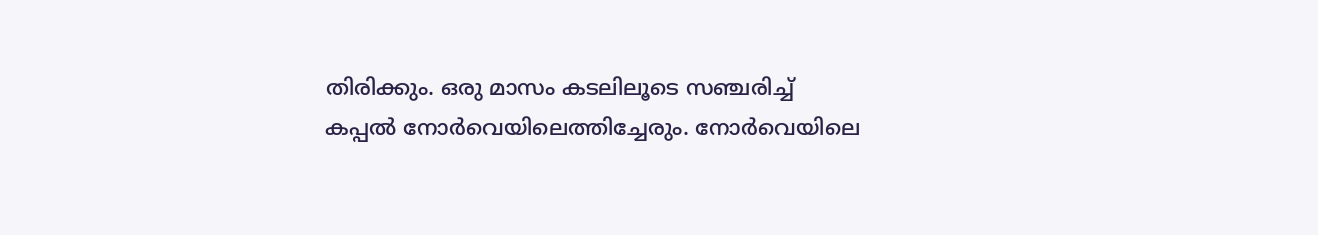തിരിക്കും. ഒരു മാസം കടലിലൂടെ സഞ്ചരിച്ച് കപ്പല്‍ നോര്‍വെയിലെത്തിച്ചേരും. നോര്‍വെയിലെ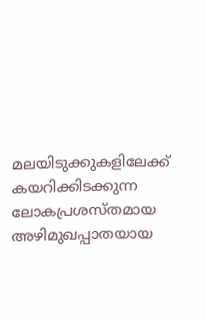മലയിടുക്കുകളിലേക്ക് കയറിക്കിടക്കുന്ന ലോകപ്രശസ്തമായ അഴിമുഖപ്പാതയായ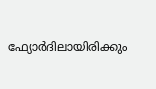ഫ്യോര്‍ദിലായിരിക്കും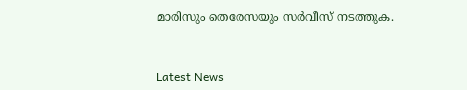മാരിസും തെരേസയും സര്‍വീസ് നടത്തുക.



Latest News